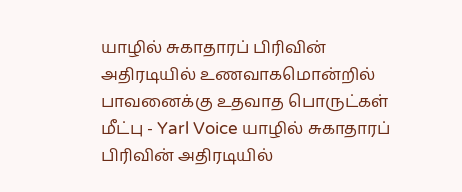யாழில் சுகாதாரப் பிரிவின் அதிரடியில் உணவாகமொன்றில் பாவனைக்கு உதவாத பொருட்கள் மீட்பு - Yarl Voice யாழில் சுகாதாரப் பிரிவின் அதிரடியில்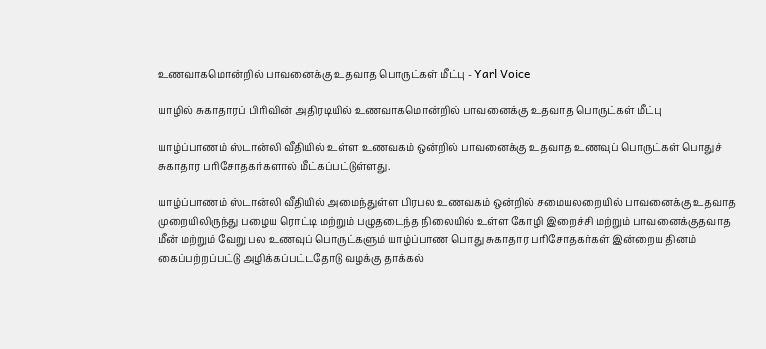உணவாகமொன்றில் பாவனைக்கு உதவாத பொருட்கள் மீட்பு - Yarl Voice

யாழில் சுகாதாரப் பிரிவின் அதிரடியில் உணவாகமொன்றில் பாவனைக்கு உதவாத பொருட்கள் மீட்பு

யாழ்ப்பாணம் ஸ்டான்லி வீதியில் உள்ள உணவகம் ஒன்றில் பாவனைக்கு உதவாத உணவுப் பொருட்கள் பொதுச் சுகாதார பரிசோதகர்களால் மீட்கப்பட்டுள்ளது.

யாழ்ப்பாணம் ஸ்டான்லி வீதியில் அமைந்துள்ள பிரபல உணவகம் ஒன்றில் சமையலறையில் பாவனைக்கு உதவாத முறையிலிருந்து பழைய ரொட்டி மற்றும் பழுதடைந்த நிலையில் உள்ள கோழி இறைச்சி மற்றும் பாவனைக்குதவாத மீன் மற்றும் வேறு பல உணவுப் பொருட்களும் யாழ்ப்பாண பொது சுகாதார பரிசோதகர்கள் இன்றைய தினம் கைப்பற்றப்பட்டு அழிக்கப்பட்டதோடு வழக்கு தாக்கல்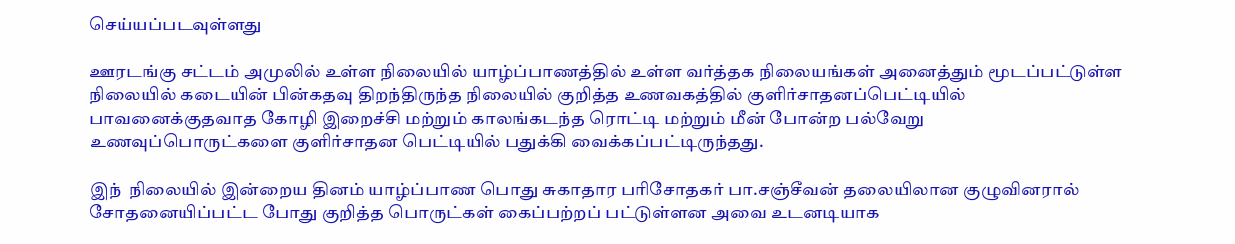செய்யப்படவுள்ளது

ஊரடங்கு சட்டம் அமுலில் உள்ள நிலையில் யாழ்ப்பாணத்தில் உள்ள வர்த்தக நிலையங்கள் அனைத்தும் மூடப்பட்டுள்ள நிலையில் கடையின் பின்கதவு திறந்திருந்த நிலையில் குறித்த உணவகத்தில் குளிர்சாதனப்பெட்டியில் பாவனைக்குதவாத கோழி இறைச்சி மற்றும் காலங்கடந்த ரொட்டி மற்றும் மீன் போன்ற பல்வேறு உணவுப்பொருட்களை குளிர்சாதன பெட்டியில் பதுக்கி வைக்கப்பட்டிருந்தது.

இந்  நிலையில் இன்றைய தினம் யாழ்ப்பாண பொது சுகாதார பரிசோதகர் பா.சஞ்சீவன் தலையிலான குழுவினரால் சோதனையிப்பட்ட போது குறித்த பொருட்கள் கைப்பற்றப் பட்டுள்ளன அவை உடனடியாக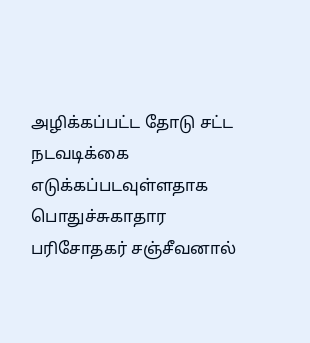அழிக்கப்பட்ட தோடு சட்ட நடவடிக்கை எடுக்கப்படவுள்ளதாக பொதுச்சுகாதார பரிசோதகர் சஞ்சீவனால்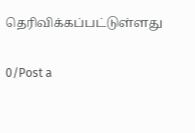தெரிவிக்கப்பட்டுள்ளது

0/Post a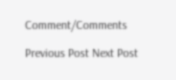Comment/Comments

Previous Post Next Post